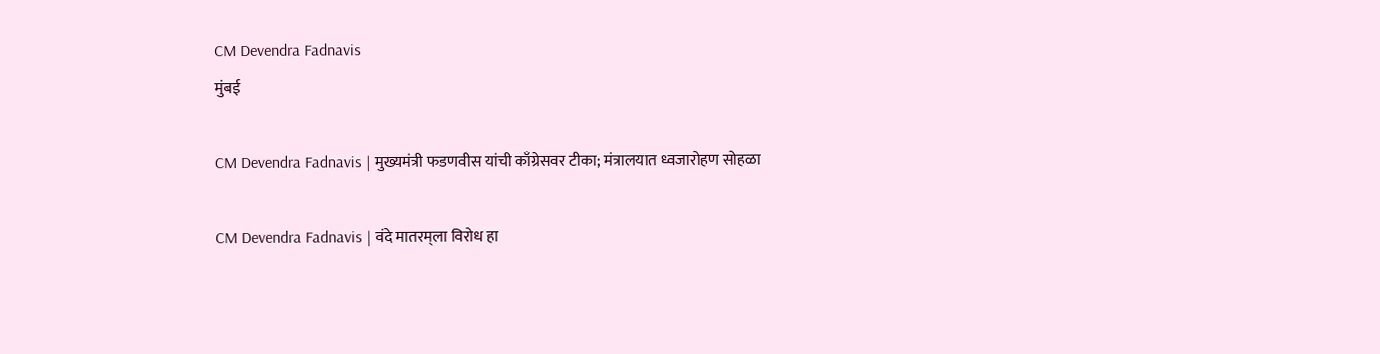CM Devendra Fadnavis
मुंबई

CM Devendra Fadnavis | मुख्यमंत्री फडणवीस यांची काँग्रेसवर टीका; मंत्रालयात ध्वजारोहण सोहळा

CM Devendra Fadnavis | वंदे मातरम्‌ला विरोध हा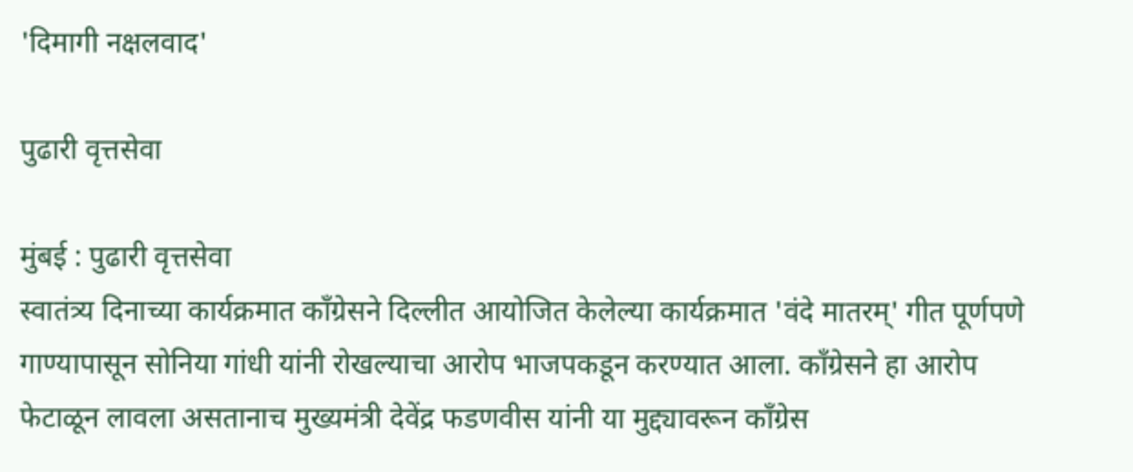'दिमागी नक्षलवाद'

पुढारी वृत्तसेवा

मुंबई : पुढारी वृत्तसेवा
स्वातंत्र्य दिनाच्या कार्यक्रमात काँग्रेसने दिल्लीत आयोजित केलेल्या कार्यक्रमात 'वंदे मातरम्' गीत पूर्णपणे गाण्यापासून सोनिया गांधी यांनी रोखल्याचा आरोप भाजपकडून करण्यात आला. काँग्रेसने हा आरोप फेटाळून लावला असतानाच मुख्यमंत्री देवेंद्र फडणवीस यांनी या मुद्द्यावरून काँग्रेस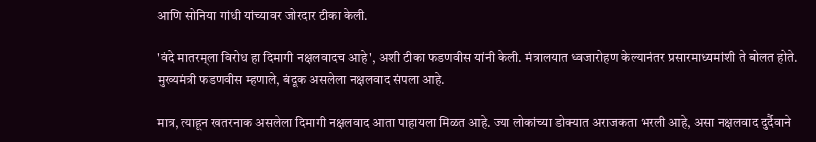आणि सोनिया गांधी यांच्यावर जोरदार टीका केली.

'वंदे मातरम्‌ला विरोध हा दिमागी नक्षलवादच आहे', अशी टीका फडणवीस यांनी केली. मंत्रालयात ध्वजारोहण केल्यानंतर प्रसारमाध्यमांशी ते बोलत होते. मुख्यमंत्री फडणवीस म्हणाले, बंदूक असलेला नक्षलवाद संपला आहे.

मात्र, त्याहून खतरनाक असलेला दिमागी नक्षलवाद आता पाहायला मिळत आहे. ज्या लोकांच्या डोक्यात अराजकता भरली आहे, असा नक्षलवाद दुर्दैवाने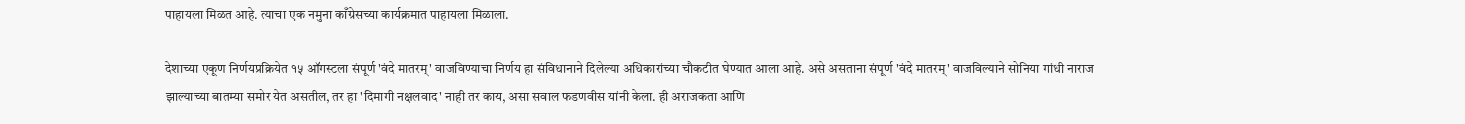पाहायला मिळत आहे. त्याचा एक नमुना काँग्रेसच्या कार्यक्रमात पाहायला मिळाला.

देशाच्या एकूण निर्णयप्रक्रियेत १५ ऑगस्टला संपूर्ण 'वंदे मातरम्' वाजविण्याचा निर्णय हा संविधानाने दिलेल्या अधिकारांच्या चौकटीत घेण्यात आला आहे. असे असताना संपूर्ण 'वंदे मातरम्' वाजविल्याने सोनिया गांधी नाराज झाल्याच्या बातम्या समोर येत असतील, तर हा 'दिमागी नक्षलवाद' नाही तर काय, असा सवाल फडणवीस यांनी केला. ही अराजकता आणि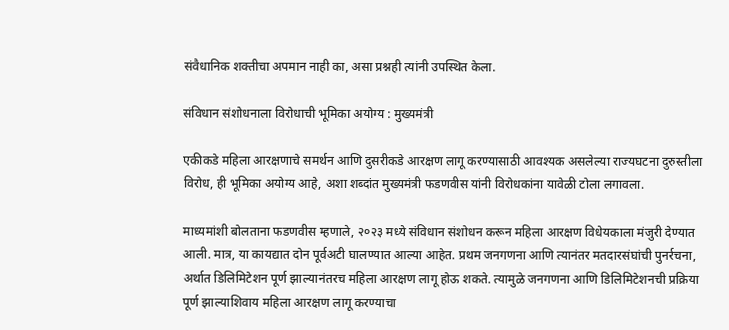संवैधानिक शक्तीचा अपमान नाही का, असा प्रश्नही त्यांनी उपस्थित केला.

संविधान संशोधनाला विरोधाची भूमिका अयोग्य : मुख्यमंत्री

एकीकडे महिला आरक्षणाचे समर्थन आणि दुसरीकडे आरक्षण लागू करण्यासाठी आवश्यक असलेल्या राज्यघटना दुरुस्तीला विरोध, ही भूमिका अयोग्य आहे, अशा शब्दांत मुख्यमंत्री फडणवीस यांनी विरोधकांना यावेळी टोला लगावला.

माध्यमांशी बोलताना फडणवीस म्हणाले, २०२३ मध्ये संविधान संशोधन करून महिला आरक्षण विधेयकाला मंजुरी देण्यात आली. मात्र, या कायद्यात दोन पूर्वअटी घालण्यात आल्या आहेत. प्रथम जनगणना आणि त्यानंतर मतदारसंघांची पुनर्रचना, अर्थात डिलिमिटेशन पूर्ण झाल्यानंतरच महिला आरक्षण लागू होऊ शकते. त्यामुळे जनगणना आणि डिलिमिटेशनची प्रक्रिया पूर्ण झाल्याशिवाय महिला आरक्षण लागू करण्याचा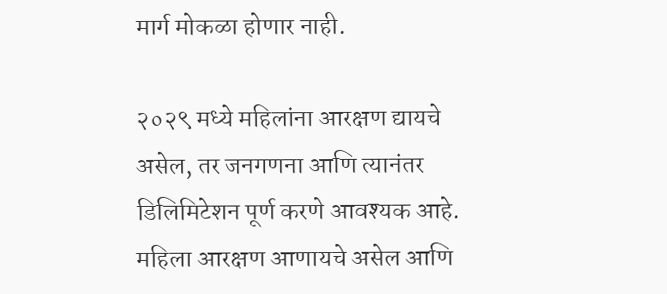मार्ग मोकळा होणार नाही.

२०२९ मध्ये महिलांना आरक्षण द्यायचे असेल, तर जनगणना आणि त्यानंतर डिलिमिटेशन पूर्ण करणे आवश्यक आहे. महिला आरक्षण आणायचे असेल आणि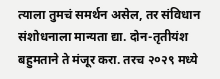त्याला तुमचं समर्थन असेल, तर संविधान संशोधनाला मान्यता द्या. दोन-तृतीयंश बहुमताने ते मंजूर करा. तरच २०२९ मध्ये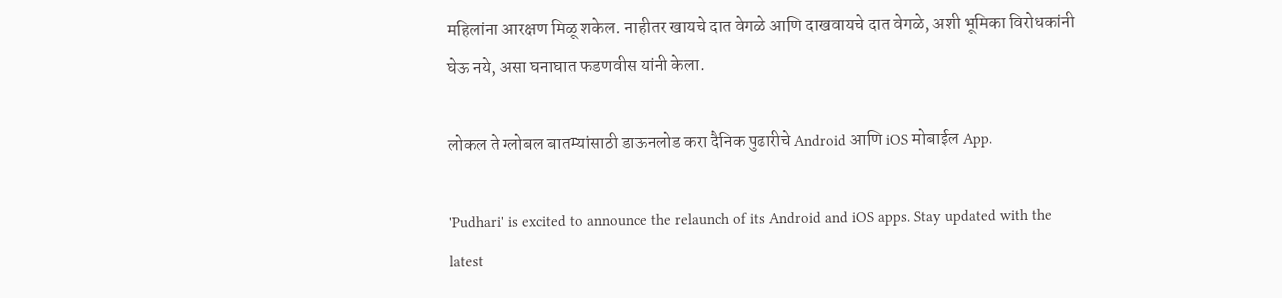महिलांना आरक्षण मिळू शकेल. नाहीतर खायचे दात वेगळे आणि दाखवायचे दात वेगळे, अशी भूमिका विरोधकांनी घेऊ नये, असा घनाघात फडणवीस यांनी केला.

लोकल ते ग्लोबल बातम्यांसाठी डाऊनलोड करा दैनिक पुढारीचे Android आणि iOS मोबाईल App.

'Pudhari' is excited to announce the relaunch of its Android and iOS apps. Stay updated with the latest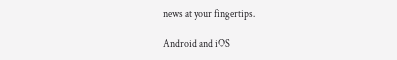news at your fingertips.

Android and iOS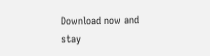Download now and stay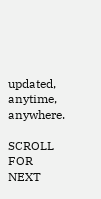updated, anytime, anywhere.

SCROLL FOR NEXT